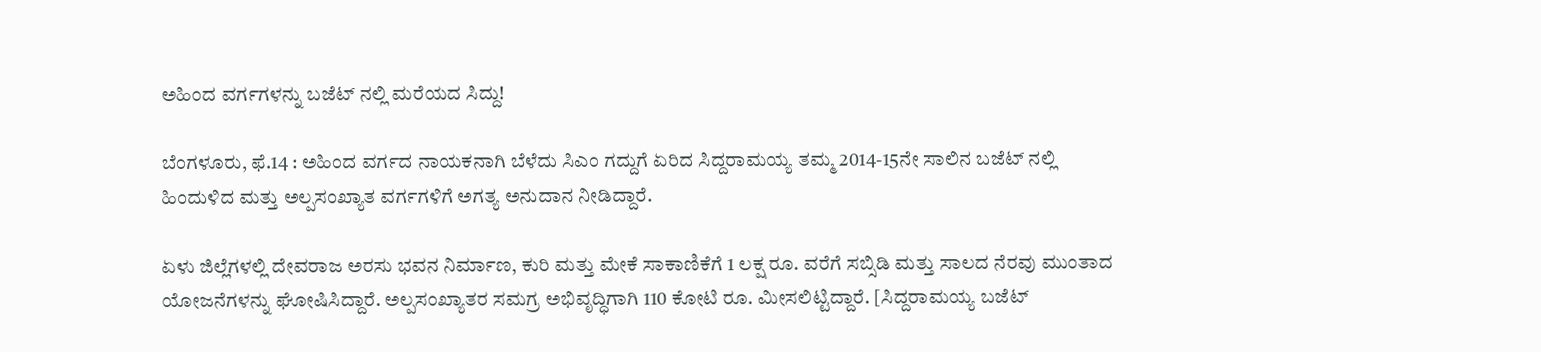ಅಹಿಂದ ವರ್ಗಗಳನ್ನು ಬಜೆಟ್ ನಲ್ಲಿ ಮರೆಯದ ಸಿದ್ದು!

ಬೆಂಗಳೂರು, ಫೆ.14 : ಅಹಿಂದ ವರ್ಗದ ನಾಯಕನಾಗಿ ಬೆಳೆದು ಸಿಎಂ ಗದ್ದುಗೆ ಏರಿದ ಸಿದ್ದರಾಮಯ್ಯ ತಮ್ಮ 2014-15ನೇ ಸಾಲಿನ ಬಜೆಟ್ ನಲ್ಲಿ ಹಿಂದುಳಿದ ಮತ್ತು ಅಲ್ಪಸಂಖ್ಯಾತ ವರ್ಗಗಳಿಗೆ ಅಗತ್ಯ ಅನುದಾನ ನೀಡಿದ್ದಾರೆ.

ಏಳು ಜಿಲ್ಲೆಗಳಲ್ಲಿ ದೇವರಾಜ ಅರಸು ಭವನ ನಿರ್ಮಾಣ, ಕುರಿ ಮತ್ತು ಮೇಕೆ ಸಾಕಾಣಿಕೆಗೆ 1 ಲಕ್ಷ ರೂ. ವರೆಗೆ ಸಬ್ಸಿಡಿ ಮತ್ತು ಸಾಲದ ನೆರವು ಮುಂತಾದ ಯೋಜನೆಗಳನ್ನು ಘೋಷಿಸಿದ್ದಾರೆ. ಅಲ್ಪಸಂಖ್ಯಾತರ ಸಮಗ್ರ ಅಭಿವೃದ್ಧಿಗಾಗಿ 110 ಕೋಟಿ ರೂ. ಮೀಸಲಿಟ್ಟಿದ್ದಾರೆ. [ಸಿದ್ದರಾಮಯ್ಯ ಬಜೆಟ್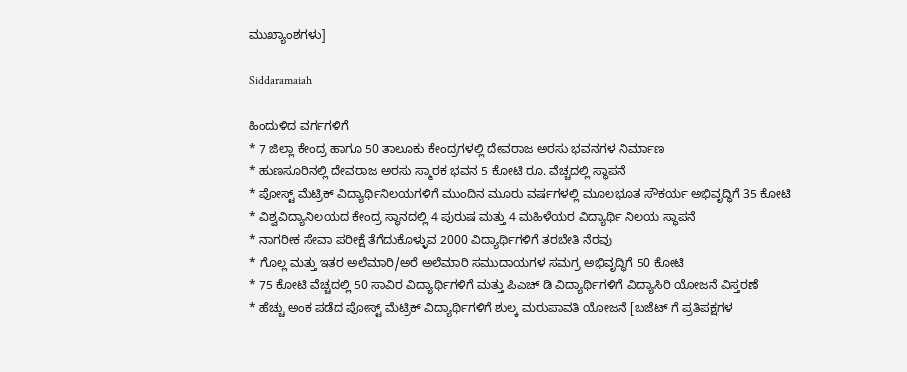ಮುಖ್ಯಾಂಶಗಳು]

Siddaramaiah

ಹಿಂದುಳಿದ ವರ್ಗಗಳಿಗೆ
* 7 ಜಿಲ್ಲಾ ಕೇಂದ್ರ ಹಾಗೂ 50 ತಾಲೂಕು ಕೇಂದ್ರಗಳಲ್ಲಿ ದೇವರಾಜ ಅರಸು ಭವನಗಳ ನಿರ್ಮಾಣ
* ಹುಣಸೂರಿನಲ್ಲಿ ದೇವರಾಜ ಅರಸು ಸ್ಮಾರಕ ಭವನ 5 ಕೋಟಿ ರೂ. ವೆಚ್ಚದಲ್ಲಿ ಸ್ಥಾಪನೆ
* ಪೋಸ್ಟ್ ಮೆಟ್ರಿಕ್ ವಿದ್ಯಾರ್ಥಿನಿಲಯಗಳಿಗೆ ಮುಂದಿನ ಮೂರು ವರ್ಷಗಳಲ್ಲಿ ಮೂಲಭೂತ ಸೌಕರ್ಯ ಅಭಿವೃದ್ಧಿಗೆ 35 ಕೋಟಿ
* ವಿಶ್ವವಿದ್ಯಾನಿಲಯದ ಕೇಂದ್ರ ಸ್ಥಾನದಲ್ಲಿ 4 ಪುರುಷ ಮತ್ತು 4 ಮಹಿಳೆಯರ ವಿದ್ಯಾರ್ಥಿ ನಿಲಯ ಸ್ಥಾಪನೆ
* ನಾಗರೀಕ ಸೇವಾ ಪರೀಕ್ಷೆ ತೆಗೆದುಕೊಳ್ಳುವ 2000 ವಿದ್ಯಾರ್ಥಿಗಳಿಗೆ ತರಬೇತಿ ನೆರವು
* ಗೊಲ್ಲ ಮತ್ತು ಇತರ ಅಲೆಮಾರಿ/ಅರೆ ಅಲೆಮಾರಿ ಸಮುದಾಯಗಳ ಸಮಗ್ರ ಅಭಿವೃದ್ಧಿಗೆ 50 ಕೋಟಿ
* 75 ಕೋಟಿ ವೆಚ್ಚದಲ್ಲಿ 50 ಸಾವಿರ ವಿದ್ಯಾರ್ಥಿಗಳಿಗೆ ಮತ್ತು ಪಿಎಚ್ ಡಿ ವಿದ್ಯಾರ್ಥಿಗಳಿಗೆ ವಿದ್ಯಾಸಿರಿ ಯೋಜನೆ ವಿಸ್ತರಣೆ
* ಹೆಚ್ಚು ಅಂಕ ಪಡೆದ ಪೋಸ್ಟ್ ಮೆಟ್ರಿಕ್ ವಿದ್ಯಾರ್ಥಿಗಳಿಗೆ ಶುಲ್ಕ ಮರುಪಾವತಿ ಯೋಜನೆ [ಬಜೆಟ್ ಗೆ ಪ್ರತಿಪಕ್ಷಗಳ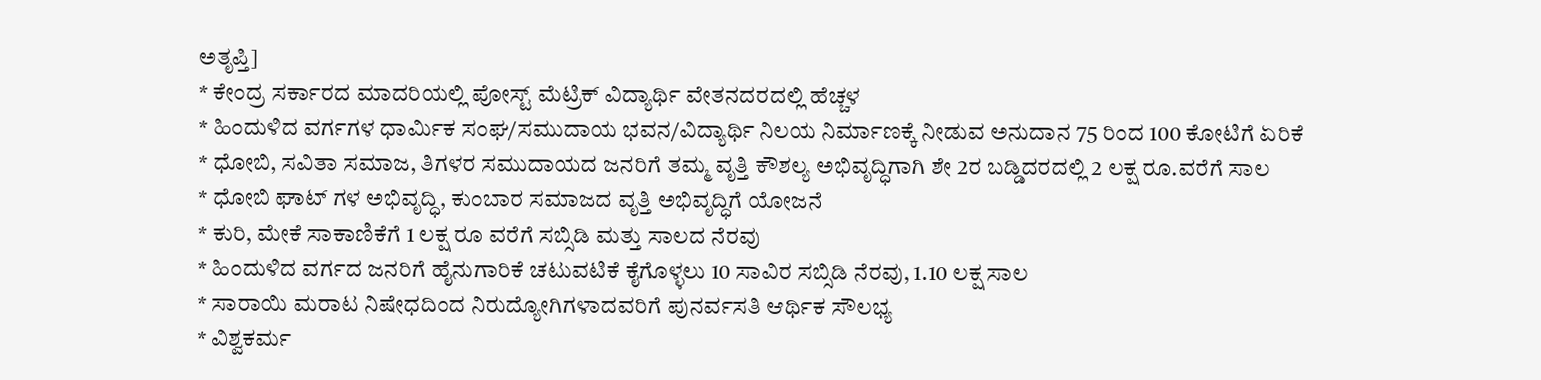ಅತೃಪ್ತಿ]
* ಕೇಂದ್ರ ಸರ್ಕಾರದ ಮಾದರಿಯಲ್ಲಿ ಪೋಸ್ಟ್ ಮೆಟ್ರಿಕ್ ವಿದ್ಯಾರ್ಥಿ ವೇತನದರದಲ್ಲಿ ಹೆಚ್ಚಳ
* ಹಿಂದುಳಿದ ವರ್ಗಗಳ ಧಾರ್ಮಿಕ ಸಂಘ/ಸಮುದಾಯ ಭವನ/ವಿದ್ಯಾರ್ಥಿ ನಿಲಯ ನಿರ್ಮಾಣಕ್ಕೆ ನೀಡುವ ಅನುದಾನ 75 ರಿಂದ 100 ಕೋಟಿಗೆ ಏರಿಕೆ
* ಧೋಬಿ, ಸವಿತಾ ಸಮಾಜ, ತಿಗಳರ ಸಮುದಾಯದ ಜನರಿಗೆ ತಮ್ಮ ವೃತ್ತಿ ಕೌಶಲ್ಯ ಅಭಿವೃದ್ಧಿಗಾಗಿ ಶೇ 2ರ ಬಡ್ಡಿದರದಲ್ಲಿ 2 ಲಕ್ಷ ರೂ.ವರೆಗೆ ಸಾಲ
* ಧೋಬಿ ಘಾಟ್ ಗಳ ಅಭಿವೃದ್ಧಿ, ಕುಂಬಾರ ಸಮಾಜದ ವೃತ್ತಿ ಅಭಿವೃದ್ಧಿಗೆ ಯೋಜನೆ
* ಕುರಿ, ಮೇಕೆ ಸಾಕಾಣಿಕೆಗೆ 1 ಲಕ್ಷ ರೂ ವರೆಗೆ ಸಬ್ಸಿಡಿ ಮತ್ತು ಸಾಲದ ನೆರವು
* ಹಿಂದುಳಿದ ವರ್ಗದ ಜನರಿಗೆ ಹೈನುಗಾರಿಕೆ ಚಟುವಟಿಕೆ ಕೈಗೊಳ್ಳಲು 10 ಸಾವಿರ ಸಬ್ಸಿಡಿ ನೆರವು, 1.10 ಲಕ್ಷ ಸಾಲ
* ಸಾರಾಯಿ ಮರಾಟ ನಿಷೇಧದಿಂದ ನಿರುದ್ಯೋಗಿಗಳಾದವರಿಗೆ ಪುನರ್ವಸತಿ ಆರ್ಥಿಕ ಸೌಲಭ್ಯ
* ವಿಶ್ವಕರ್ಮ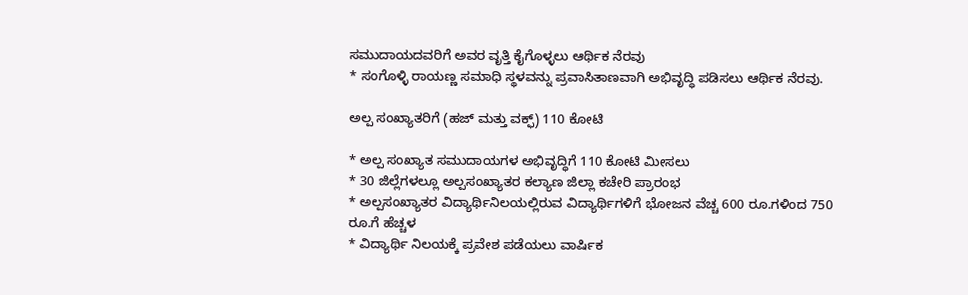ಸಮುದಾಯದವರಿಗೆ ಅವರ ವೃತ್ತಿ ಕೈಗೊಳ್ಳಲು ಆರ್ಥಿಕ ನೆರವು
* ಸಂಗೊಳ್ಳಿ ರಾಯಣ್ಣ ಸಮಾಧಿ ಸ್ಥಳವನ್ನು ಪ್ರವಾಸಿತಾಣವಾಗಿ ಅಭಿವೃದ್ಧಿ ಪಡಿಸಲು ಆರ್ಥಿಕ ನೆರವು.

ಅಲ್ಪ ಸಂಖ್ಯಾತರಿಗೆ (ಹಜ್ ಮತ್ತು ವಕ್ಫ್) 110 ಕೋಟಿ

* ಅಲ್ಪ ಸಂಖ್ಯಾತ ಸಮುದಾಯಗಳ ಅಭಿವೃದ್ಧಿಗೆ 110 ಕೋಟಿ ಮೀಸಲು
* 30 ಜಿಲ್ಲೆಗಳಲ್ಲೂ ಅಲ್ಪಸಂಖ್ಯಾತರ ಕಲ್ಯಾಣ ಜಿಲ್ಲಾ ಕಚೇರಿ ಪ್ರಾರಂಭ
* ಅಲ್ಪಸಂಖ್ಯಾತರ ವಿದ್ಯಾರ್ಥಿನಿಲಯಲ್ಲಿರುವ ವಿದ್ಯಾರ್ಥಿಗಳಿಗೆ ಭೋಜನ ವೆಚ್ಚ 600 ರೂ.ಗಳಿಂದ 750 ರೂ.ಗೆ ಹೆಚ್ಚಳ
* ವಿದ್ಯಾರ್ಥಿ ನಿಲಯಕ್ಕೆ ಪ್ರವೇಶ ಪಡೆಯಲು ವಾರ್ಷಿಕ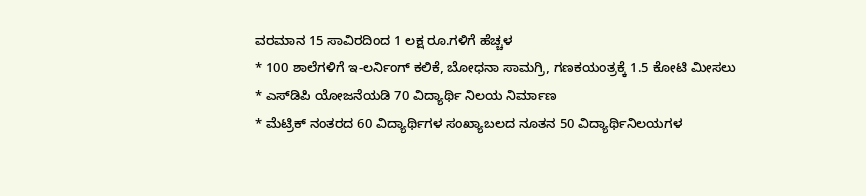ವರಮಾನ 15 ಸಾವಿರದಿಂದ 1 ಲಕ್ಷ ರೂ.ಗಳಿಗೆ ಹೆಚ್ಚಳ
* 100 ಶಾಲೆಗಳಿಗೆ ಇ-ಲರ್ನಿಂಗ್ ಕಲಿಕೆ, ಬೋಧನಾ ಸಾಮಗ್ರಿ, ಗಣಕಯಂತ್ರಕ್ಕೆ 1.5 ಕೋಟಿ ಮೀಸಲು
* ಎಸ್‍ಡಿಪಿ ಯೋಜನೆಯಡಿ 70 ವಿದ್ಯಾರ್ಥಿ ನಿಲಯ ನಿರ್ಮಾಣ
* ಮೆಟ್ರಿಕ್ ನಂತರದ 60 ವಿದ್ಯಾರ್ಥಿಗಳ ಸಂಖ್ಯಾಬಲದ ನೂತನ 50 ವಿದ್ಯಾರ್ಥಿನಿಲಯಗಳ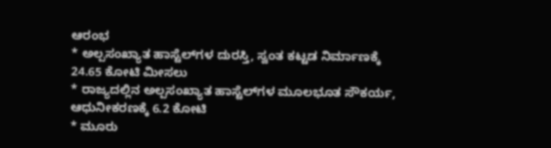ಆರಂಭ
* ಅಲ್ಪಸಂಖ್ಯಾತ ಹಾಸ್ಟೆಲ್‍ಗಳ ದುರಸ್ತಿ, ಸ್ವಂತ ಕಟ್ಟಡ ನಿರ್ಮಾಣಕ್ಕೆ 24.65 ಕೋಟಿ ಮೀಸಲು
* ರಾಜ್ಯದಲ್ಲಿನ ಅಲ್ಪಸಂಖ್ಯಾತ ಹಾಸ್ಟೆಲ್‍ಗಳ ಮೂಲಭೂತ ಸೌಕರ್ಯ, ಆಧುನೀಕರಣಕ್ಕೆ 6.2 ಕೋಟಿ
* ಮೂರು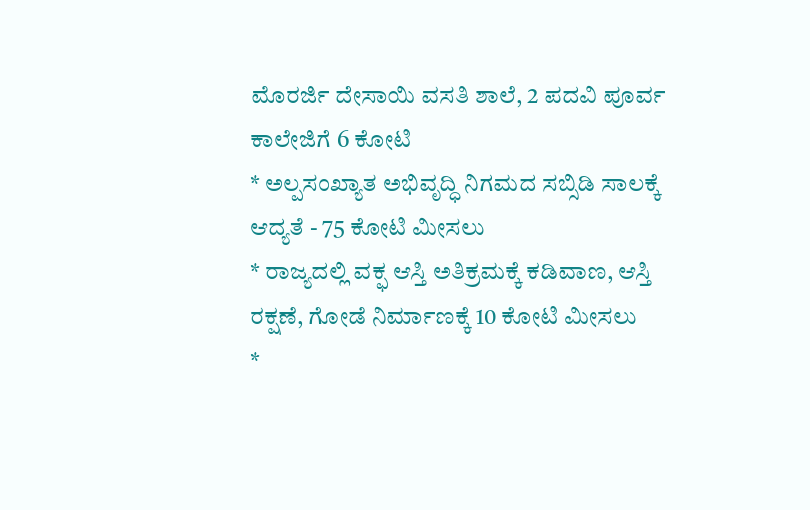ಮೊರರ್ಜಿ ದೇಸಾಯಿ ವಸತಿ ಶಾಲೆ, 2 ಪದವಿ ಪೂರ್ವ ಕಾಲೇಜಿಗೆ 6 ಕೋಟಿ
* ಅಲ್ಪಸಂಖ್ಯಾತ ಅಭಿವೃದ್ಧಿ ನಿಗಮದ ಸಬ್ಸಿಡಿ ಸಾಲಕ್ಕೆ ಆದ್ಯತೆ - 75 ಕೋಟಿ ಮೀಸಲು
* ರಾಜ್ಯದಲ್ಲಿ ವಕ್ಫ ಆಸ್ತಿ ಅತಿಕ್ರಮಕ್ಕೆ ಕಡಿವಾಣ, ಆಸ್ತಿ ರಕ್ಷಣೆ, ಗೋಡೆ ನಿರ್ಮಾಣಕ್ಕೆ 10 ಕೋಟಿ ಮೀಸಲು
*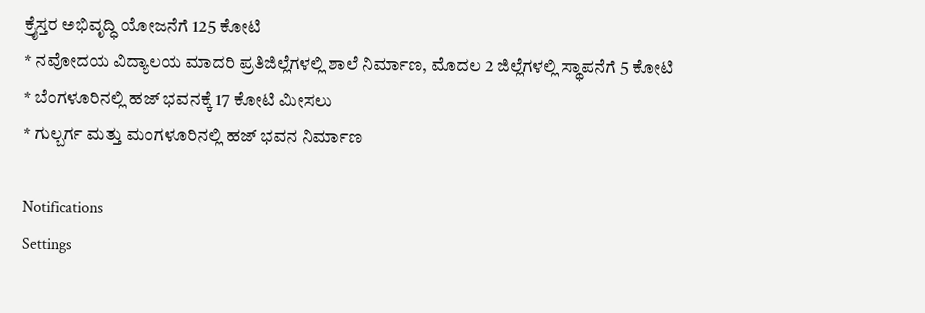ಕ್ರೈಸ್ತರ ಅಭಿವೃದ್ಧಿ ಯೋಜನೆಗೆ 125 ಕೋಟಿ
* ನವೋದಯ ವಿದ್ಯಾಲಯ ಮಾದರಿ ಪ್ರತಿಜಿಲ್ಲೆಗಳಲ್ಲಿ ಶಾಲೆ ನಿರ್ಮಾಣ, ಮೊದಲ 2 ಜಿಲ್ಲೆಗಳಲ್ಲಿ ಸ್ಥಾಪನೆಗೆ 5 ಕೋಟಿ
* ಬೆಂಗಳೂರಿನಲ್ಲಿ ಹಜ್ ಭವನಕ್ಕೆ 17 ಕೋಟಿ ಮೀಸಲು
* ಗುಲ್ಬರ್ಗ ಮತ್ತು ಮಂಗಳೂರಿನಲ್ಲಿ ಹಜ್ ಭವನ ನಿರ್ಮಾಣ

Notifications
Settings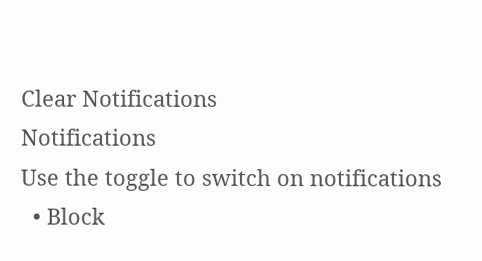Clear Notifications
Notifications
Use the toggle to switch on notifications
  • Block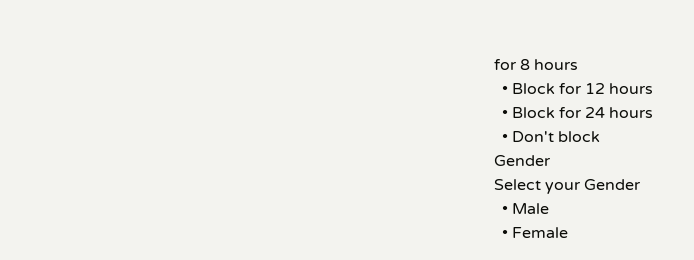for 8 hours
  • Block for 12 hours
  • Block for 24 hours
  • Don't block
Gender
Select your Gender
  • Male
  • Female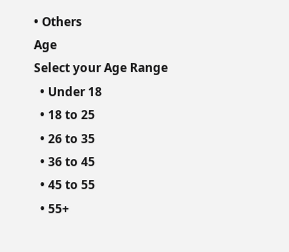• Others
Age
Select your Age Range
  • Under 18
  • 18 to 25
  • 26 to 35
  • 36 to 45
  • 45 to 55
  • 55+